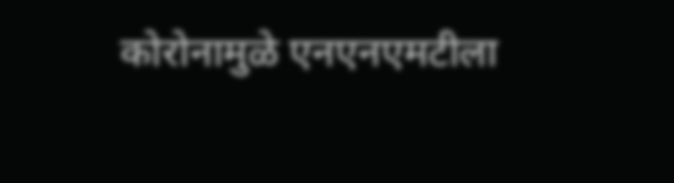कोरोनामुळे एनएनएमटीला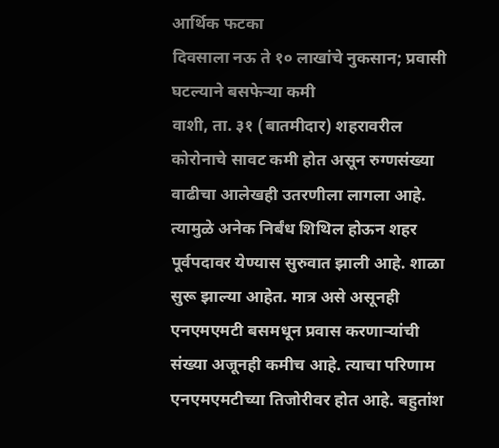आर्थिक फटका
दिवसाला नऊ ते १० लाखांचे नुकसान; प्रवासी घटल्याने बसफेऱ्या कमी
वाशी, ता. ३१ (बातमीदार) शहरावरील कोरोनाचे सावट कमी होत असून रुग्णसंख्या वाढीचा आलेखही उतरणीला लागला आहे. त्यामुळे अनेक निर्बंध शिथिल होऊन शहर पूर्वपदावर येण्यास सुरुवात झाली आहे. शाळा सुरू झाल्या आहेत. मात्र असे असूनही एनएमएमटी बसमधून प्रवास करणाऱ्यांची संख्या अजूनही कमीच आहे. त्याचा परिणाम एनएमएमटीच्या तिजोरीवर होत आहे. बहुतांश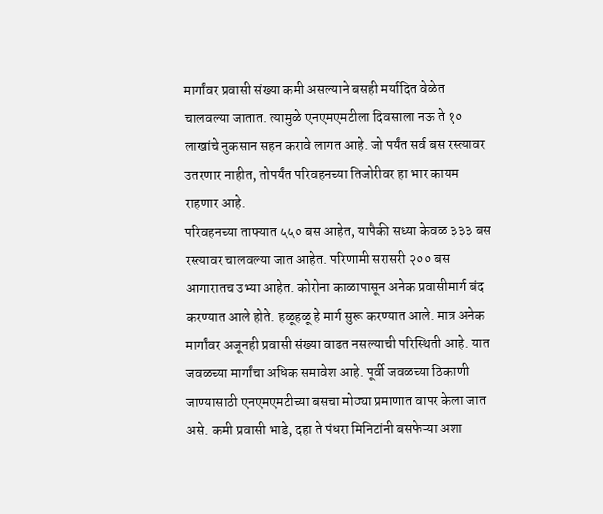मार्गांवर प्रवासी संख्या कमी असल्याने बसही मर्यादित वेळेत चालवल्या जातात. त्यामुळे एनएमएमटीला दिवसाला नऊ ते १० लाखांचे नुकसान सहन करावे लागत आहे. जो पर्यंत सर्व बस रस्त्यावर उतरणार नाहीत, तोपर्यंत परिवहनच्या तिजोरीवर हा भार कायम राहणार आहे.
परिवहनच्या ताफ्यात ५५० बस आहेत, यापैकी सध्या केवळ ३३३ बस रस्त्यावर चालवल्या जात आहेत. परिणामी सरासरी २०० बस आगारातच उभ्या आहेत. कोरोना काळापासून अनेक प्रवासीमार्ग बंद करण्यात आले होते. हळूहळू हे मार्ग सुरू करण्यात आले. मात्र अनेक मार्गांवर अजूनही प्रवासी संख्या वाढत नसल्याची परिस्थिती आहे. यात जवळच्या मार्गांचा अधिक समावेश आहे. पूर्वी जवळच्या ठिकाणी जाण्यासाठी एनएमएमटीच्या बसचा मोठ्या प्रमाणात वापर केला जात असे. कमी प्रवासी भाडे, दहा ते पंधरा मिनिटांनी बसफेऱ्या अशा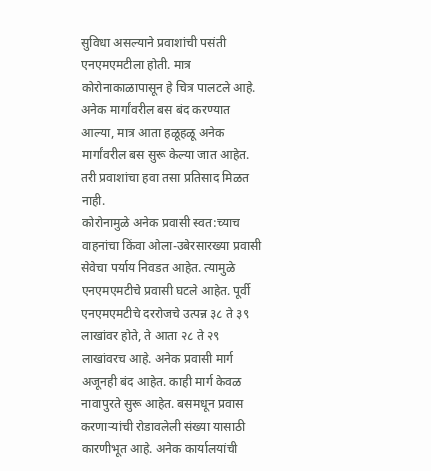सुविधा असल्याने प्रवाशांची पसंती एनएमएमटीला होती. मात्र कोरोनाकाळापासून हे चित्र पालटले आहे. अनेक मार्गांवरील बस बंद करण्यात आल्या, मात्र आता हळूहळू अनेक मार्गांवरील बस सुरू केल्या जात आहेत. तरी प्रवाशांचा हवा तसा प्रतिसाद मिळत नाही.
कोरोनामुळे अनेक प्रवासी स्वत:च्याच वाहनांचा किंवा ओला-उबेरसारख्या प्रवासी सेवेचा पर्याय निवडत आहेत. त्यामुळे एनएमएमटीचे प्रवासी घटले आहेत. पूर्वी एनएमएमटीचे दररोजचे उत्पन्न ३८ ते ३९ लाखांवर होते, ते आता २८ ते २९ लाखांवरच आहे. अनेक प्रवासी मार्ग अजूनही बंद आहेत. काही मार्ग केवळ नावापुरते सुरू आहेत. बसमधून प्रवास करणाऱ्यांची रोडावलेली संख्या यासाठी कारणीभूत आहे. अनेक कार्यालयांची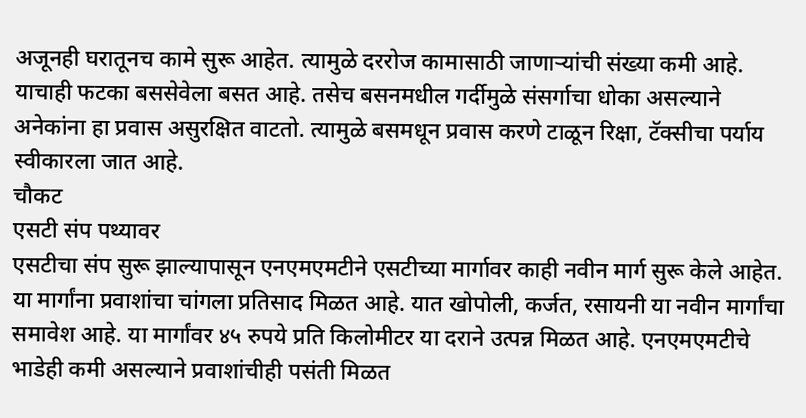अजूनही घरातूनच कामे सुरू आहेत. त्यामुळे दररोज कामासाठी जाणाऱ्यांची संख्या कमी आहे. याचाही फटका बससेवेला बसत आहे. तसेच बसनमधील गर्दीमुळे संसर्गाचा धोका असल्याने अनेकांना हा प्रवास असुरक्षित वाटतो. त्यामुळे बसमधून प्रवास करणे टाळून रिक्षा, टॅक्सीचा पर्याय स्वीकारला जात आहे.
चौकट
एसटी संप पथ्यावर
एसटीचा संप सुरू झाल्यापासून एनएमएमटीने एसटीच्या मार्गावर काही नवीन मार्ग सुरू केले आहेत. या मार्गांना प्रवाशांचा चांगला प्रतिसाद मिळत आहे. यात खोपोली, कर्जत, रसायनी या नवीन मार्गांचा समावेश आहे. या मार्गांवर ४५ रुपये प्रति किलोमीटर या दराने उत्पन्न मिळत आहे. एनएमएमटीचे भाडेही कमी असल्याने प्रवाशांचीही पसंती मिळत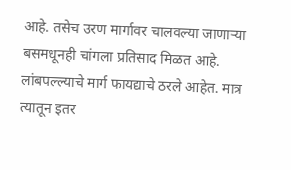आहे. तसेच उरण मार्गावर चालवल्या जाणाऱ्या बसमधूनही चांगला प्रतिसाद मिळत आहे. लांबपल्ल्याचे मार्ग फायद्याचे ठरले आहेत. मात्र त्यातून इतर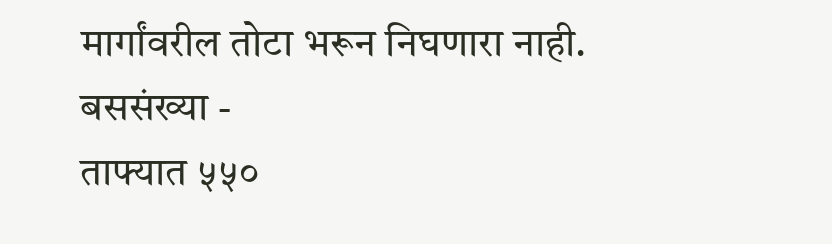मार्गांवरील तोटा भरून निघणारा नाही.
बससंख्या -
ताफ्यात ५५०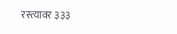रस्त्यावर ३३३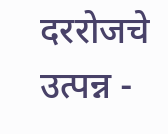दररोजचे उत्पन्न -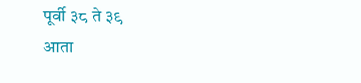पूर्वी ३८ ते ३९
आता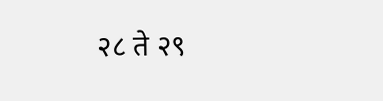२८ ते २९